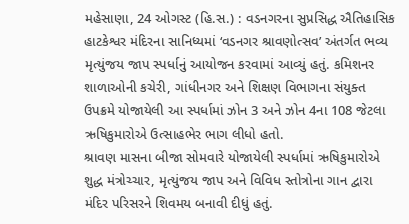મહેસાણા, 24 ઓગસ્ટ (હિ.સ.) : વડનગરના સુપ્રસિદ્ધ ઐતિહાસિક હાટકેશ્વર મંદિરના સાનિધ્યમાં ‘વડનગર શ્રાવણોત્સવ’ અંતર્ગત ભવ્ય મૃત્યુંજય જાપ સ્પર્ધાનું આયોજન કરવામાં આવ્યું હતું. કમિશનર શાળાઓની કચેરી, ગાંધીનગર અને શિક્ષણ વિભાગના સંયુક્ત ઉપક્રમે યોજાયેલી આ સ્પર્ધામાં ઝોન 3 અને ઝોન 4ના 108 જેટલા ઋષિકુમારોએ ઉત્સાહભેર ભાગ લીધો હતો.
શ્રાવણ માસના બીજા સોમવારે યોજાયેલી સ્પર્ધામાં ઋષિકુમારોએ શુદ્ધ મંત્રોચ્ચાર, મૃત્યુંજય જાપ અને વિવિધ સ્તોત્રોના ગાન દ્વારા મંદિર પરિસરને શિવમય બનાવી દીધું હતું.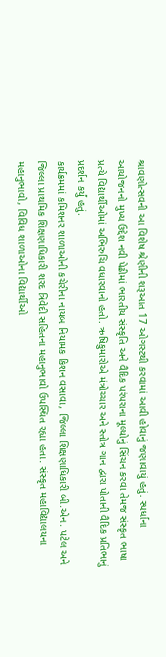શ્રાવણોત્સવની આ વિશેષ શ્રેણીની શરૂઆત 17 ઓગસ્ટથી કરવામાં આવી હોવાનું જણાવાયું હતું. સ્પર્ધાના આયોજનનો મુખ્ય ઉદ્દેશ નવી પેઢીમાં ભારતીય સંસ્કૃતિ અને વૈદિક પરંપરાના મૂલ્યોનું સિંચન કરવા તેમજ સંસ્કૃત ભાષા પ્રત્યે વિદ્યાર્થીઓમાં અભિરુચિ વધારવાનો હતો. ઋષિકુમારોએ મંત્રોચ્ચાર અને સ્તોત્ર ગાન દ્વારા પોતાની વૈદિક પ્રતિભાનું પ્રદર્શન કર્યું હતું.
કાર્યક્રમમાં કમિશનર શાળાઓની કચેરીના નાયબ નિયામક કિશન વસાવા, જિલ્લા શિક્ષણાધિકારી બી.એન. પટેલ અને જિલ્લા પ્રાથમિક શિક્ષણાધિકારી શરદ ત્રિવેદી સહિતના મહાનુભાવો ઉપસ્થિત રહ્યા હતા. સંસ્કૃત મહાવિદ્યાલયના મહાનુભાવો, વિવિધ શાળાઓના વિદ્યાર્થીઓ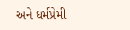અને ધર્મપ્રેમી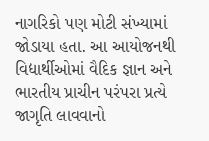નાગરિકો પણ મોટી સંખ્યામાં જોડાયા હતા. આ આયોજનથી વિદ્યાર્થીઓમાં વૈદિક જ્ઞાન અને ભારતીય પ્રાચીન પરંપરા પ્રત્યે જાગૃતિ લાવવાનો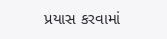પ્રયાસ કરવામાં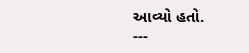આવ્યો હતો.
---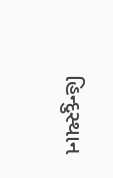હિન્દુસ્થાન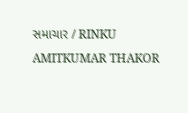સમાચાર / RINKU AMITKUMAR THAKOR